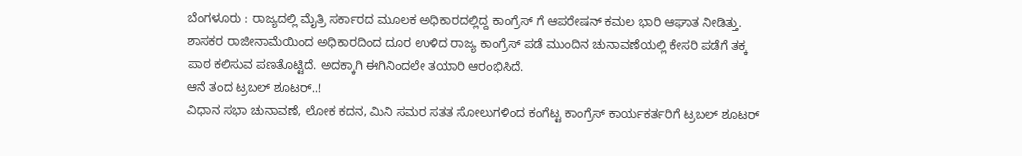ಬೆಂಗಳೂರು : ರಾಜ್ಯದಲ್ಲಿ ಮೈತ್ರಿ ಸರ್ಕಾರದ ಮೂಲಕ ಅಧಿಕಾರದಲ್ಲಿದ್ದ ಕಾಂಗ್ರೆಸ್ ಗೆ ಆಪರೇಷನ್ ಕಮಲ ಭಾರಿ ಆಘಾತ ನೀಡಿತ್ತು. ಶಾಸಕರ ರಾಜೀನಾಮೆಯಿಂದ ಅಧಿಕಾರದಿಂದ ದೂರ ಉಳಿದ ರಾಜ್ಯ ಕಾಂಗ್ರೆಸ್ ಪಡೆ ಮುಂದಿನ ಚುನಾವಣೆಯಲ್ಲಿ ಕೇಸರಿ ಪಡೆಗೆ ತಕ್ಕ ಪಾಠ ಕಲಿಸುವ ಪಣತೊಟ್ಟಿದೆ. ಅದಕ್ಕಾಗಿ ಈಗಿನಿಂದಲೇ ತಯಾರಿ ಆರಂಭಿಸಿದೆ.
ಆನೆ ತಂದ ಟ್ರಬಲ್ ಶೂಟರ್..!
ವಿಧಾನ ಸಭಾ ಚುನಾವಣೆ, ಲೋಕ ಕದನ, ಮಿನಿ ಸಮರ ಸತತ ಸೋಲುಗಳಿಂದ ಕಂಗೆಟ್ಟ ಕಾಂಗ್ರೆಸ್ ಕಾರ್ಯಕರ್ತರಿಗೆ ಟ್ರಬಲ್ ಶೂಟರ್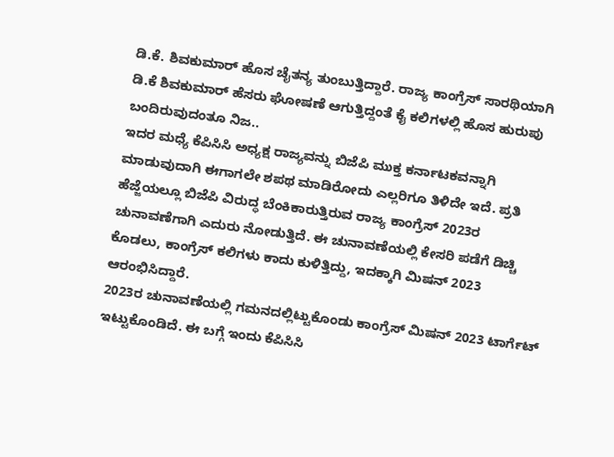ಡಿ.ಕೆ. ಶಿವಕುಮಾರ್ ಹೊಸ ಚೈತನ್ಯ ತುಂಬುತ್ತಿದ್ದಾರೆ. ರಾಜ್ಯ ಕಾಂಗ್ರೆಸ್ ಸಾರಥಿಯಾಗಿ ಡಿ.ಕೆ ಶಿವಕುಮಾರ್ ಹೆಸರು ಘೋಷಣೆ ಆಗುತ್ತಿದ್ದಂತೆ ಕೈ ಕಲಿಗಳಲ್ಲಿ ಹೊಸ ಹುರುಪು ಬಂದಿರುವುದಂತೂ ನಿಜ..
ಇದರ ಮಧ್ಯೆ ಕೆಪಿಸಿಸಿ ಅಧ್ಯಕ್ಷ ರಾಜ್ಯವನ್ನು ಬಿಜೆಪಿ ಮುಕ್ತ ಕರ್ನಾಟಕವನ್ನಾಗಿ ಮಾಡುವುದಾಗಿ ಈಗಾಗಲೇ ಶಪಥ ಮಾಡಿರೋದು ಎಲ್ಲರಿಗೂ ತಿಳಿದೇ ಇದೆ. ಪ್ರತಿ ಹೆಜ್ಜೆಯಲ್ಲೂ ಬಿಜೆಪಿ ವಿರುದ್ಧ ಬೆಂಕಿಕಾರುತ್ತಿರುವ ರಾಜ್ಯ ಕಾಂಗ್ರೆಸ್ 2023ರ ಚುನಾವಣೆಗಾಗಿ ಎದುರು ನೋಡುತ್ತಿದೆ. ಈ ಚುನಾವಣೆಯಲ್ಲಿ ಕೇಸರಿ ಪಡೆಗೆ ಡಿಚ್ಚಿ ಕೊಡಲು, ಕಾಂಗ್ರೆಸ್ ಕಲಿಗಳು ಕಾದು ಕುಳಿತ್ತಿದ್ದು, ಇದಕ್ಕಾಗಿ ಮಿಷನ್ 2023 ಆರಂಭಿಸಿದ್ದಾರೆ.
2023ರ ಚುನಾವಣೆಯಲ್ಲಿ ಗಮನದಲ್ಲಿಟ್ಟುಕೊಂಡು ಕಾಂಗ್ರೆಸ್ ಮಿಷನ್ 2023 ಟಾರ್ಗೆಟ್ ಇಟ್ಟುಕೊಂಡಿದೆ. ಈ ಬಗ್ಗೆ ಇಂದು ಕೆಪಿಸಿಸಿ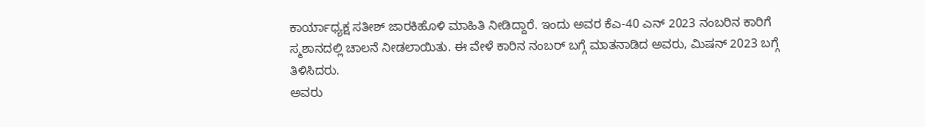ಕಾರ್ಯಾಧ್ಯಕ್ಷ ಸತೀಶ್ ಜಾರಕಿಹೊಳಿ ಮಾಹಿತಿ ನೀಡಿದ್ದಾರೆ. ಇಂದು ಅವರ ಕೆಎ-40 ಎನ್ 2023 ನಂಬರಿನ ಕಾರಿಗೆ ಸ್ಮಶಾನದಲ್ಲಿ ಚಾಲನೆ ನೀಡಲಾಯಿತು. ಈ ವೇಳೆ ಕಾರಿನ ನಂಬರ್ ಬಗ್ಗೆ ಮಾತನಾಡಿದ ಅವರು, ಮಿಷನ್ 2023 ಬಗ್ಗೆ ತಿಳಿಸಿದರು.
ಅವರು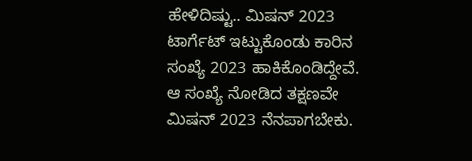ಹೇಳಿದಿಷ್ಟು.. ಮಿಷನ್ 2023 ಟಾರ್ಗೆಟ್ ಇಟ್ಟುಕೊಂಡು ಕಾರಿನ ಸಂಖ್ಯೆ 2023 ಹಾಕಿಕೊಂಡಿದ್ದೇವೆ. ಆ ಸಂಖ್ಯೆ ನೋಡಿದ ತಕ್ಷಣವೇ ಮಿಷನ್ 2023 ನೆನಪಾಗಬೇಕು.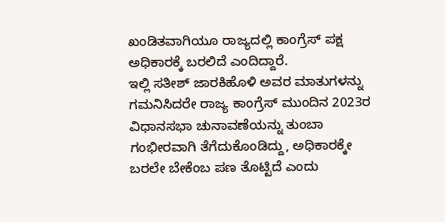ಖಂಡಿತವಾಗಿಯೂ ರಾಜ್ಯದಲ್ಲಿ ಕಾಂಗ್ರೆಸ್ ಪಕ್ಷ ಅಧಿಕಾರಕ್ಕೆ ಬರಲಿದೆ ಎಂದಿದ್ದಾರೆ.
ಇಲ್ಲಿ ಸತೀಶ್ ಜಾರಕಿಹೊಳಿ ಅವರ ಮಾತುಗಳನ್ನು ಗಮನಿಸಿದರೇ ರಾಜ್ಯ ಕಾಂಗ್ರೆಸ್ ಮುಂದಿನ 2023ರ ವಿಧಾನಸಭಾ ಚುನಾವಣೆಯನ್ನು ತುಂಬಾ ಗಂಭೀರವಾಗಿ ತೆಗೆದುಕೊಂಡಿದ್ದು, ಅಧಿಕಾರಕ್ಕೇ ಬರಲೇ ಬೇಕೆಂಬ ಪಣ ತೊಟ್ಟಿದೆ ಎಂದು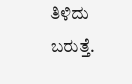ತಿಳಿದು ಬರುತ್ತೆ.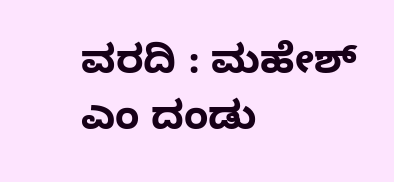ವರದಿ : ಮಹೇಶ್ ಎಂ ದಂಡು